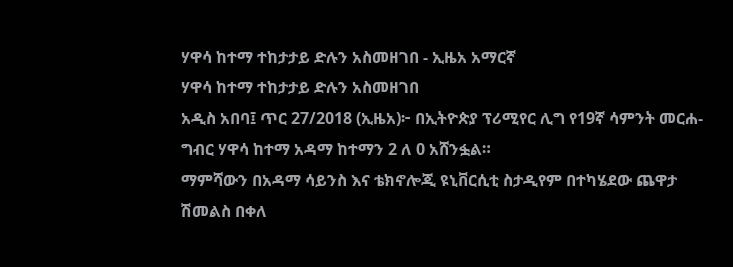ሃዋሳ ከተማ ተከታታይ ድሉን አስመዘገበ - ኢዜአ አማርኛ
ሃዋሳ ከተማ ተከታታይ ድሉን አስመዘገበ
አዲስ አበባ፤ ጥር 27/2018 (ኢዜአ)፦ በኢትዮጵያ ፕሪሚየር ሊግ የ19ኛ ሳምንት መርሐ-ግብር ሃዋሳ ከተማ አዳማ ከተማን 2 ለ 0 አሸንፏል።
ማምሻውን በአዳማ ሳይንስ እና ቴክኖሎጂ ዩኒቨርሲቲ ስታዲየም በተካሄደው ጨዋታ ሽመልስ በቀለ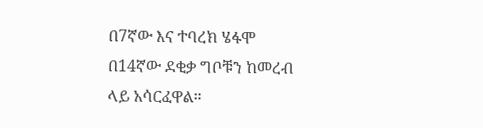በ7ኛው እና ተባረክ ሄፋሞ በ14ኛው ደቂቃ ግቦቹን ከመረብ ላይ አሳርፈዋል።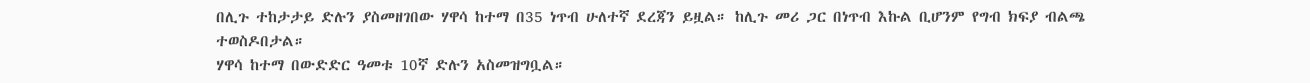በሊጉ ተከታታይ ድሉን ያስመዘገበው ሃዋሳ ከተማ በ35 ነጥብ ሁለተኛ ደረጃን ይዟል። ከሊጉ መሪ ጋር በነጥብ እኩል ቢሆንም የግብ ክፍያ ብልጫ ተወስዶበታል።
ሃዋሳ ከተማ በውድድር ዓመቱ 10ኛ ድሉን አስመዝግቧል።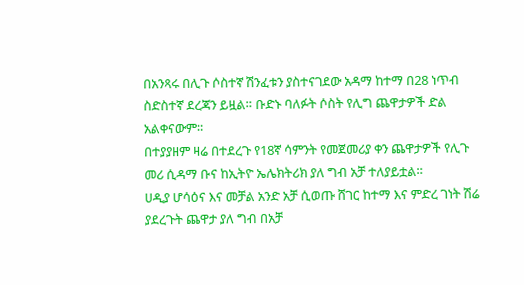በአንጻሩ በሊጉ ሶስተኛ ሽንፈቱን ያስተናገደው አዳማ ከተማ በ28 ነጥብ ስድስተኛ ደረጃን ይዟል። ቡድኑ ባለፉት ሶስት የሊግ ጨዋታዎች ድል አልቀናውም።
በተያያዘም ዛሬ በተደረጉ የ18ኛ ሳምንት የመጀመሪያ ቀን ጨዋታዎች የሊጉ መሪ ሲዳማ ቡና ከኢትዮ ኤሌክትሪክ ያለ ግብ አቻ ተለያይቷል።
ሀዲያ ሆሳዕና እና መቻል አንድ አቻ ሲወጡ ሸገር ከተማ እና ምድረ ገነት ሽሬ ያደረጉት ጨዋታ ያለ ግብ በአቻ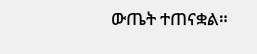ውጤት ተጠናቋል።